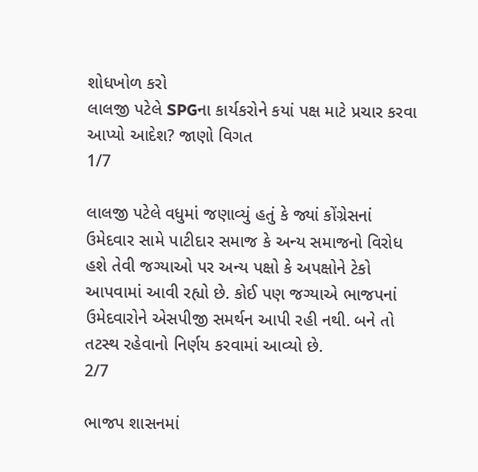શોધખોળ કરો
લાલજી પટેલે SPGના કાર્યકરોને કયાં પક્ષ માટે પ્રચાર કરવા આપ્યો આદેશ? જાણો વિગત
1/7

લાલજી પટેલે વધુમાં જણાવ્યું હતું કે જ્યાં કોંગ્રેસનાં ઉમેદવાર સામે પાટીદાર સમાજ કે અન્ય સમાજનો વિરોધ હશે તેવી જગ્યાઓ પર અન્ય પક્ષો કે અપક્ષોને ટેકો આપવામાં આવી રહ્યો છે. કોઈ પણ જગ્યાએ ભાજપનાં ઉમેદવારોને એસપીજી સમર્થન આપી રહી નથી. બને તો તટસ્થ રહેવાનો નિર્ણય કરવામાં આવ્યો છે.
2/7

ભાજપ શાસનમાં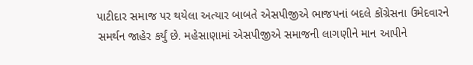પાટીદાર સમાજ પર થયેલા અત્યાર બાબતે એસપીજીએ ભાજપનાં બદલે કોંગ્રેસના ઉમેદવારને સમર્થન જાહેર કર્યું છે. મહેસાણામાં એસપીજીએ સમાજની લાગણીને માન આપીને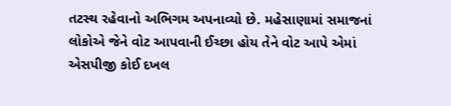તટસ્થ રહેવાનો અભિગમ અપનાવ્યો છે. મહેસાણામાં સમાજનાં લોકોએ જેને વોટ આપવાની ઈચ્છા હોય તેને વોટ આપે એમાં એસપીજી કોઈ દખલ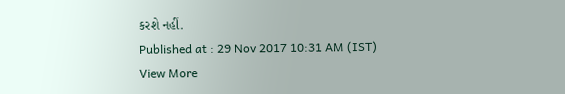કરશે નહીં.
Published at : 29 Nov 2017 10:31 AM (IST)
View More